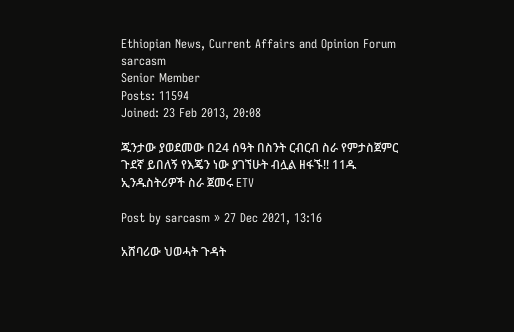Ethiopian News, Current Affairs and Opinion Forum
sarcasm
Senior Member
Posts: 11594
Joined: 23 Feb 2013, 20:08

ጁንታው ያወደመው በ24 ሰዓት በስንት ርብርብ ስራ የምታስጀምር ጉደኛ ይበለኝ የእጄን ነው ያገኘሁት ብሏል ዘፋኙ!! 11ዱ ኢንዱስትሪዎች ስራ ጀመሩ ETV

Post by sarcasm » 27 Dec 2021, 13:16

አሸባሪው ህወሓት ጉዳት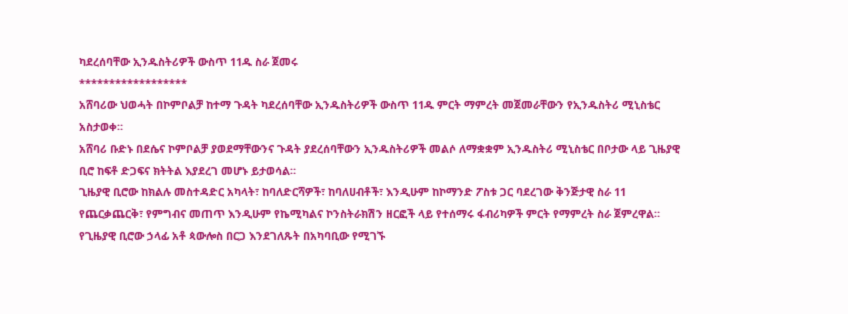ካደረሰባቸው ኢንዱስትሪዎች ውስጥ 11ዱ ስራ ጀመሩ
******************
አሸባሪው ህወሓት በኮምቦልቻ ከተማ ጉዳት ካደረሰባቸው ኢንዱስትሪዎች ውስጥ 11ዱ ምርት ማምረት መጀመራቸውን የኢንዱስትሪ ሚኒስቴር አስታወቀ።
አሸባሪ ቡድኑ በደሴና ኮምቦልቻ ያወደማቸውንና ጉዳት ያደረሰባቸውን ኢንዱስትሪዎች መልሶ ለማቋቋም ኢንዱስትሪ ሚኒስቴር በቦታው ላይ ጊዜያዊ ቢሮ ከፍቶ ድጋፍና ክትትል እያደረገ መሆኑ ይታወሳል።
ጊዜያዊ ቢሮው ከክልሉ መስተዳድር አካላት፣ ከባለድርሻዎች፣ ከባለሀብቶች፣ እንዲሁም ከኮማንድ ፖስቱ ጋር ባደረገው ቅንጅታዊ ስራ 11 የጨርቃጨርቅ፣ የምግብና መጠጥ እንዲሁም የኬሚካልና ኮንስትራክሽን ዘርፎች ላይ የተሰማሩ ፋብሪካዎች ምርት የማምረት ስራ ጀምረዋል።
የጊዜያዊ ቢሮው ኃላፊ አቶ ጳውሎስ በርጋ እንደገለጹት በአካባቢው የሚገኙ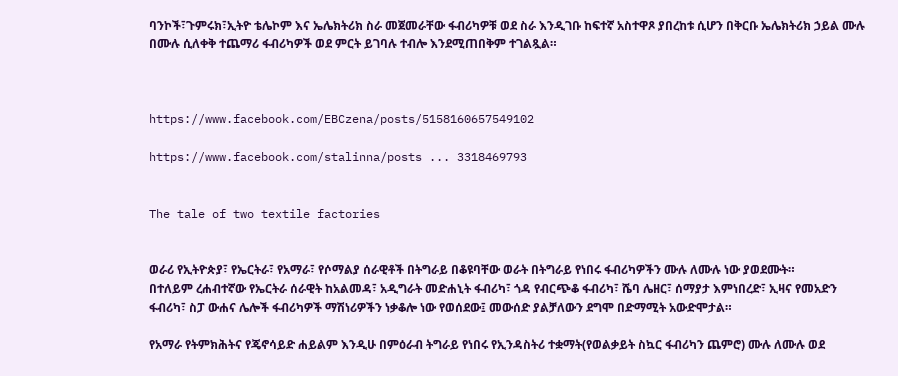ባንኮች፣ጉምሩክ፣ኢትዮ ቴሌኮም እና ኤሌክትሪክ ስራ መጀመራቸው ፋብሪካዎቹ ወደ ስራ እንዲገቡ ከፍተኛ አስተዋጾ ያበረከቱ ሲሆን በቅርቡ ኤሌክትሪክ ኃይል ሙሉ በሙሉ ሲለቀቅ ተጨማሪ ፋብሪካዎች ወደ ምርት ይገባሉ ተብሎ እንደሚጠበቅም ተገልጿል።



https://www.facebook.com/EBCzena/posts/5158160657549102

https://www.facebook.com/stalinna/posts ... 3318469793


The tale of two textile factories


ወራሪ የኢትዮጵያ፣ የኤርትራ፣ የአማራ፣ የሶማልያ ሰራዊቶች በትግራይ በቆዩባቸው ወራት በትግራይ የነበሩ ፋብሪካዎችን ሙሉ ለሙሉ ነው ያወደሙት።
በተለይም ረሐብተኛው የኤርትራ ሰራዊት ከአልመዳ፣ አዲግራት መድሐኒት ፋብሪካ፣ ጎዳ የብርጭቆ ፋብሪካ፣ ሼባ ሌዘር፣ ሰማያታ እምነበረድ፣ ኢዛና የመአድን ፋብሪካ፣ ስፓ ውሐና ሌሎች ፋብሪካዎች ማሽነሪዎችን ነቃቆሎ ነው የወሰደው፤ መውሰድ ያልቻለውን ደግሞ በድማሚት አውድሞታል።

የአማራ የትምክሕትና የጄኖሳይድ ሐይልም እንዲሁ በምዕራብ ትግራይ የነበሩ የኢንዳስትሪ ተቋማት(የወልቃይት ስኳር ፋብሪካን ጨምሮ) ሙሉ ለሙሉ ወደ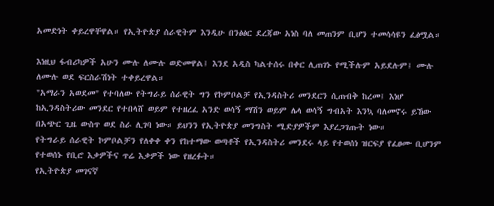አመድነት ቀይረዋቸዋል። የኢትዮጵያ ሰራዊትም እንዲሁ በንፅፅር ደረጃው አነስ ባለ መጠንም ቢሆን ተመሳሳዩን ፈፅሟል።

እነዚህ ፋብሪካዎች አሁን ሙሉ ለሙሉ ወድመዋል፤ እንደ አዲስ ካልተሰሩ በቀር ሊጠገኑ የሚችሉም አይደሉም፤ ሙሉ ለሙሉ ወደ ፍርስራሽነት ተቀይረዋል።
"አማራን አወደመ" የተባለው የትግራይ ሰራዊት ግን የኮምቦልቻ የኢንዳስትሪ መንደርን ሲጠብቅ ከረመ፤ እነሆ ከኢንዳስትሪው መንደር የተበላሸ ወይም የተዘረፈ አንድ ወሳኝ ማሽን ወይም ሌላ ወሳኝ ግብአት እንኳ ባለመኖሩ ይኸው በአጭር ጊዜ ውስጥ ወደ ስራ ሊገባ ነው። ይህንን የኢትዮጵያ መንግስት ሚድያዎችም እያረጋገጡት ነው።
የትግራይ ሰራዊት ኮምቦልቻን የለቀቀ ቀን የከተማው ወጣቶች የኢንዳስትሪ መንደሩ ላይ የተወሰነ ዝርፍያ የፈፀሙ ቢሆንም የተወሰኑ የቢሮ እቃዎችና ጥሬ እቃዎች ነው የዘረፉት።
የኢትዮጵያ መገናኛ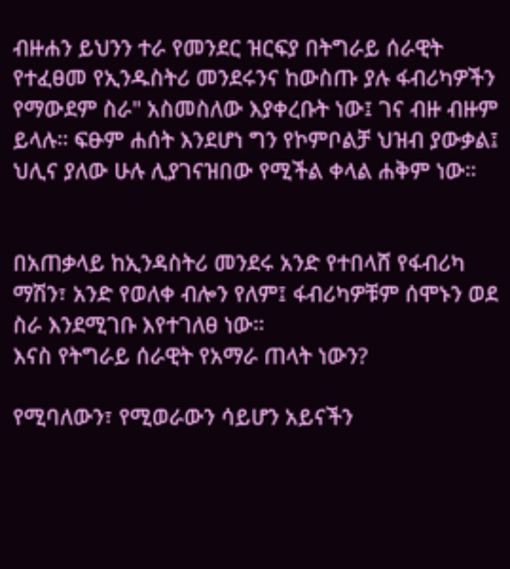ብዙሐን ይህንን ተራ የመንደር ዝርፍያ በትግራይ ሰራዊት የተፈፀመ የኢንዱስትሪ መንደሩንና ከውስጡ ያሉ ፋብሪካዎችን የማውደም ስራ" አስመስለው እያቀረቡት ነው፤ ገና ብዙ ብዙም ይላሉ። ፍፁም ሐሰት እንደሆነ ግን የኮምቦልቻ ህዝብ ያውቃል፤ ህሊና ያለው ሁሉ ሊያገናዝበው የሚችል ቀላል ሐቅም ነው።


በአጠቃላይ ከኢንዳስትሪ መንደሩ አንድ የተበላሸ የፋብሪካ ማሽን፣ አንድ የወለቀ ብሎን የለም፤ ፋብሪካዎቹም ሰሞኑን ወደ ስራ እንደሚገቡ እየተገለፀ ነው።
እናስ የትግራይ ሰራዊት የአማራ ጠላት ነውን?

የሚባለውን፣ የሚወራውን ሳይሆን አይናችን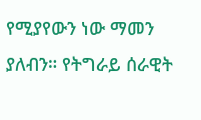የሚያየውን ነው ማመን ያለብን። የትግራይ ሰራዊት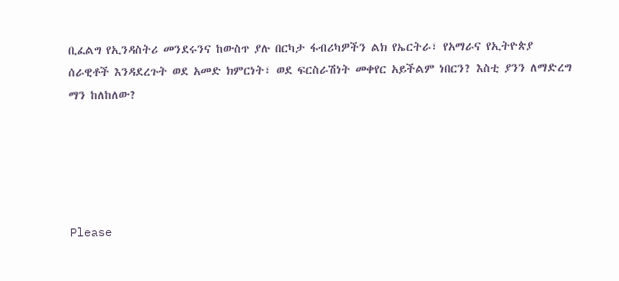ቢፈልግ የኢንዳስትሪ መንደሩንና ከውስጥ ያሉ በርካታ ፋብሪካዎችን ልክ የኤርትራ፣ የአማራና የኢትዮጵያ ሰራዊቶች እንዳደረጉት ወደ አመድ ክምርነት፣ ወደ ፍርስራሽነት መቀየር አይችልም ነበርን? እስቲ ያንን ለማድረግ ማን ከለከለው?





Please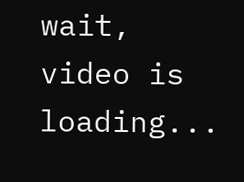wait, video is loading...